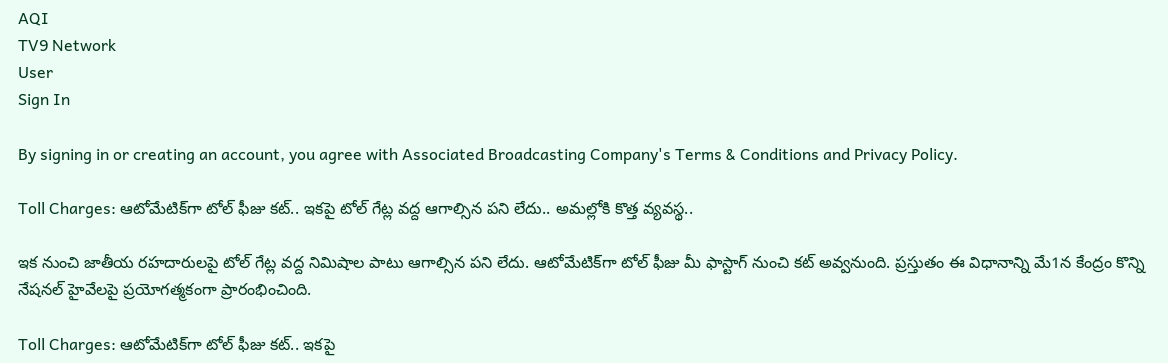AQI
TV9 Network
User
Sign In

By signing in or creating an account, you agree with Associated Broadcasting Company's Terms & Conditions and Privacy Policy.

Toll Charges: ఆటోమేటిక్‌గా టోల్ ఫీజు కట్.. ఇకపై టోల్ గేట్ల వద్ద ఆగాల్సిన పని లేదు.. అమల్లోకి కొత్త వ్యవస్థ..

ఇక నుంచి జాతీయ రహదారులపై టోల్ గేట్ల వద్ద నిమిషాల పాటు ఆగాల్సిన పని లేదు. ఆటోమేటిక్‌గా టోల్ ఫీజు మీ ఫాస్టాగ్ నుంచి కట్ అవ్వనుంది. ప్రస్తుతం ఈ విధానాన్ని మే1న కేంద్రం కొన్ని నేషనల్ హైవేలపై ప్రయోగత్మకంగా ప్రారంభించింది.

Toll Charges: ఆటోమేటిక్‌గా టోల్ ఫీజు కట్.. ఇకపై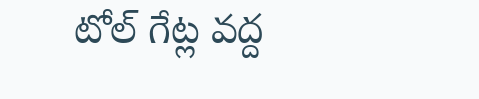టోల్ గేట్ల వద్ద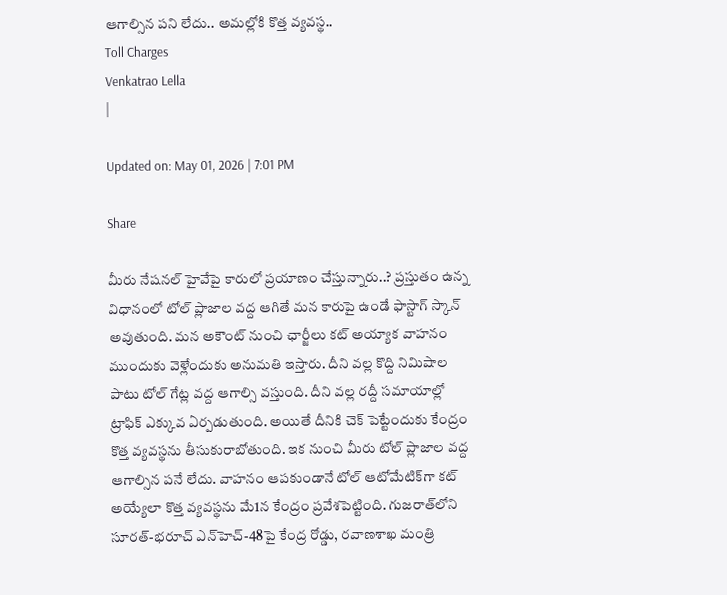ఆగాల్సిన పని లేదు.. అమల్లోకి కొత్త వ్యవస్థ..
Toll Charges
Venkatrao Lella
|

Updated on: May 01, 2026 | 7:01 PM

Share

మీరు నేషనల్ హైవేపై కారులో ప్రయాణం చేస్తున్నారు..? ప్రస్తుతం ఉన్న విధానంలో టోల్ ప్లాజాల వద్ద ఆగితే మన కారుపై ఉండే ఫాస్టాగ్‌ స్కాన్ అవుతుంది. మన అకౌంట్ నుంచి ఛార్జీలు కట్ అయ్యాక వాహనం ముందుకు వెళ్లేందుకు అనుమతి ఇస్తారు. దీని వల్ల కొద్ది నిమిషాల పాటు టోల్ గేట్ల వద్ద ఆగాల్సి వస్తుంది. దీని వల్ల రద్దీ సమాయాల్లో ట్రాఫిక్ ఎక్కువ ఏర్పడుతుంది. అయితే దీనికి చెక్ పెట్టేందుకు కేంద్రం కొత్త వ్యవస్థను తీసుకురాబోతుంది. ఇక నుంచి మీరు టోల్ ప్లాజాల వద్ద ఆగాల్సిన పనే లేదు. వాహనం ఆపకుండానే టోల్ ఆటోమేటిక్‌గా కట్ అయ్యేలా కొత్త వ్యవస్థను మే1న కేంద్రం ప్రవేశపెట్టింది. గుజరాత్‌లోని సూరత్-భరూచ్ ఎన్‌హెచ్-48పై కేంద్ర రోడ్డు, రవాణశాఖ మంత్రి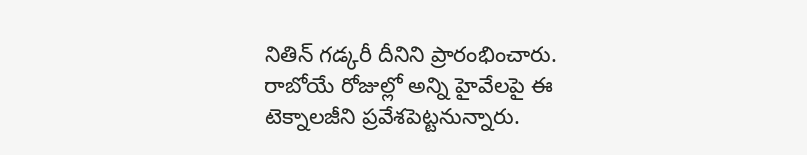నితిన్ గడ్కరీ దీనిని ప్రారంభించారు. రాబోయే రోజుల్లో అన్ని హైవేలపై ఈ టెక్నాలజీని ప్రవేశపెట్టనున్నారు.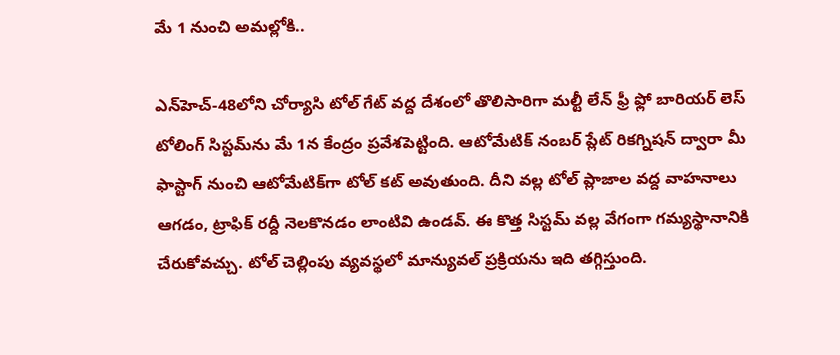మే 1 నుంచి అమల్లోకి..

ఎన్‌హెచ్-48లోని చోర్యాసి టోల్ గేట్ వద్ద దేశంలో తొలిసారిగా మల్టీ లేన్ ఫ్రీ ఫ్లో బారియర్ లెస్ టోలింగ్ సిస్టమ్‌ను మే 1న కేంద్రం ప్రవేశపెట్టింది. ఆటోమేటిక్ నంబర్ ప్లేట్ రికగ్నిషన్ ద్వారా మీ ఫాస్టాగ్ నుంచి ఆటోమేటిక్‌గా టోల్ కట్ అవుతుంది. దీని వల్ల టోల్ ప్లాజాల వద్ద వాహనాలు ఆగడం, ట్రాఫిక్ రద్దీ నెలకొనడం లాంటివి ఉండవ్. ఈ కొత్త సిస్టమ్ వల్ల వేగంగా గమ్యస్థానానికి చేరుకోవచ్చు. టోల్ చెల్లింపు వ్యవస్థలో మాన్యువల్ ప్రక్రియను ఇది తగ్గిస్తుంది.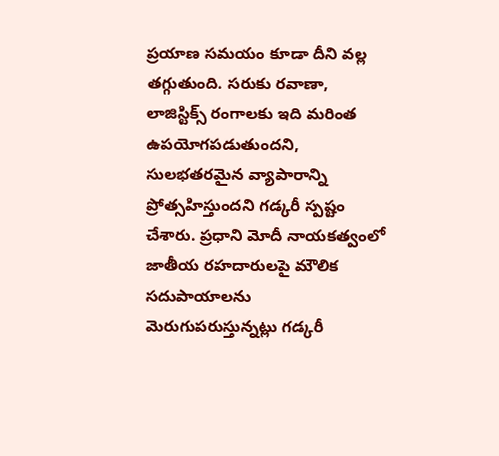ప్రయాణ సమయం కూడా దీని వల్ల తగ్గుతుంది. సరుకు రవాణా, లాజిస్టిక్స్ రంగాలకు ఇది మరింత ఉపయోగపడుతుందని, సులభతరమైన వ్యాపారాన్ని ప్రోత్సహిస్తుందని గడ్కరీ స్పష్టం చేశారు. ప్రధాని మోదీ నాయకత్వంలో జాతీయ రహదారులపై మౌలిక సదుపాయాలను మెరుగుపరుస్తున్నట్లు గడ్కరీ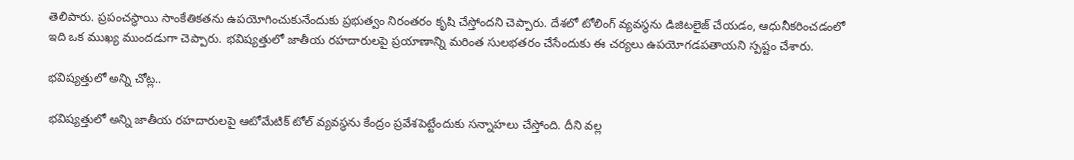తెలిపారు. ప్రపంచస్థాయి సాంకేతికతను ఉపయోగించుకునేందుకు ప్రభుత్వం నిరంతరం కృషి చేస్తోందని చెప్పారు. దేశలో టోలింగ్ వ్యవస్థను డిజిటలైజ్ చేయడం, ఆధునీకరించడంలో ఇది ఒక ముఖ్య ముందడుగా చెప్పారు. భవిష్యత్తులో జాతీయ రహదారులపై ప్రయాణాన్ని మరింత సులభతరం చేసేందుకు ఈ చర్యలు ఉపయోగడపతాయని స్పష్టం చేశారు.

భవిష్యత్తులో అన్ని చోట్ల..

భవిష్యత్తులో అన్ని జాతీయ రహదారులపై ఆటోమేటిక్ టోల్ వ్యవస్థను కేంద్రం ప్రవేశపెట్టేందుకు సన్నాహలు చేస్తోంది. దీని వల్ల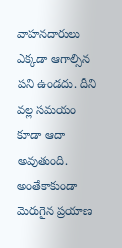వాహనదారులు ఎక్కడా ఆగాల్సిన పని ఉండదు. దీని వల్ల సమయం కూడా ఆదా అవుతుంది. అంతేకాకుండా మెరుగైన ప్రయాణ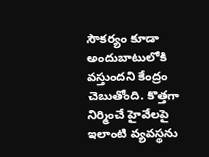సౌకర్యం కూడా అందుబాటులోకి వస్తుందని కేంద్రం చెబుతోంది. కొత్తగా నిర్మించే హైవేలపై ఇలాంటి వ్యవస్థను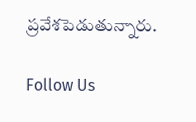ప్రవేశపెడుతున్నారు.

Follow Us